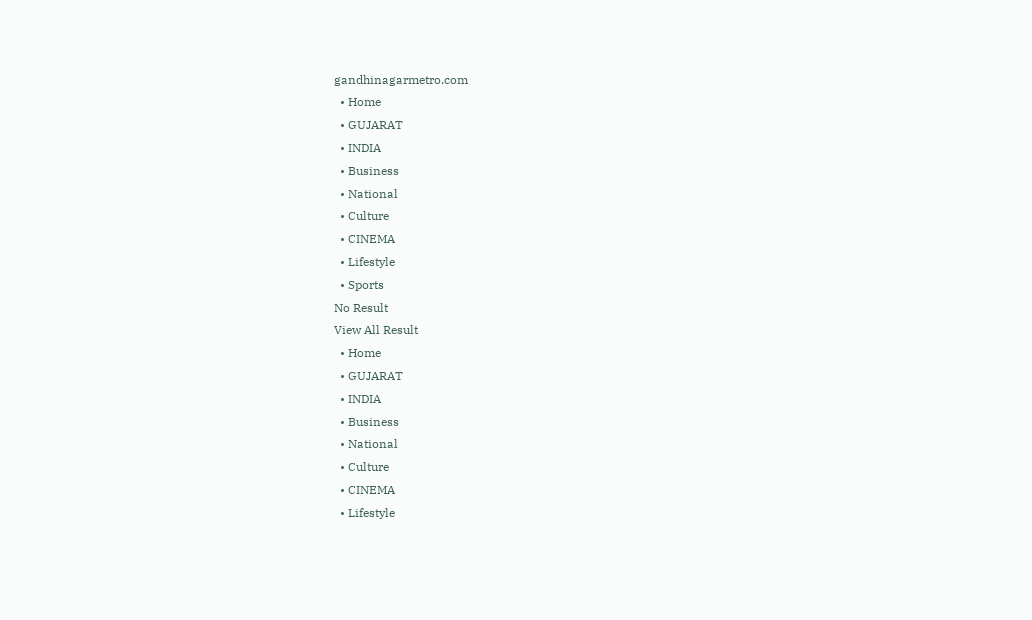gandhinagarmetro.com
  • Home
  • GUJARAT
  • INDIA
  • Business
  • National
  • Culture
  • CINEMA
  • Lifestyle
  • Sports
No Result
View All Result
  • Home
  • GUJARAT
  • INDIA
  • Business
  • National
  • Culture
  • CINEMA
  • Lifestyle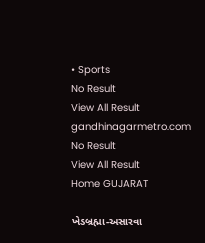• Sports
No Result
View All Result
gandhinagarmetro.com
No Result
View All Result
Home GUJARAT

ખેડબ્રહ્મા-અસારવા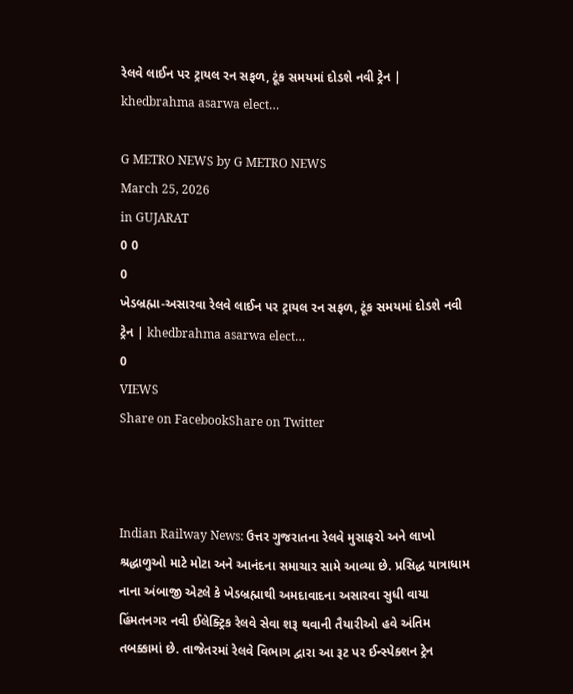રેલવે લાઈન પર ટ્રાયલ રન સફળ, ટૂંક સમયમાં દોડશે નવી ટ્રેન | khedbrahma asarwa elect…

G METRO NEWS by G METRO NEWS
March 25, 2026
in GUJARAT
0 0
0
ખેડબ્રહ્મા-અસારવા રેલવે લાઈન પર ટ્રાયલ રન સફળ, ટૂંક સમયમાં દોડશે નવી ટ્રેન | khedbrahma asarwa elect…
0
VIEWS
Share on FacebookShare on Twitter



Indian Railway News: ઉત્તર ગુજરાતના રેલવે મુસાફરો અને લાખો શ્રદ્ધાળુઓ માટે મોટા અને આનંદના સમાચાર સામે આવ્યા છે. પ્રસિદ્ધ યાત્રાધામ નાના અંબાજી એટલે કે ખેડબ્રહ્માથી અમદાવાદના અસારવા સુધી વાયા હિંમતનગર નવી ઈલેક્ટ્રિક રેલવે સેવા શરૂ થવાની તૈયારીઓ હવે અંતિમ તબક્કામાં છે. તાજેતરમાં રેલવે વિભાગ દ્વારા આ રૂટ પર ઈન્સ્પેક્શન ટ્રેન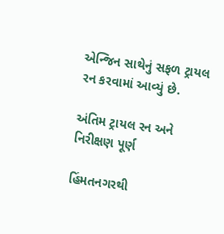એન્જિન સાથેનું સફળ ટ્રાયલ રન કરવામાં આવ્યું છે.

અંતિમ ટ્રાયલ રન અને નિરીક્ષણ પૂર્ણ

હિંમતનગરથી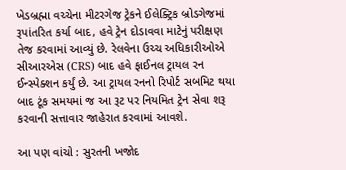ખેડબ્રહ્મા વચ્ચેના મીટરગેજ ટ્રેકને ઈલેક્ટ્રિક બ્રોડગેજમાં રૂપાંતરિત કર્યા બાદ, હવે ટ્રેન દોડાવવા માટેનું પરીક્ષણ તેજ કરવામાં આવ્યું છે. રેલવેના ઉચ્ચ અધિકારીઓએ સીઆરએસ (CRS) બાદ હવે ફાઈનલ ટ્રાયલ રન ઈન્સ્પેક્શન કર્યું છે. આ ટ્રાયલ રનનો રિપોર્ટ સબમિટ થયા બાદ ટૂંક સમયમાં જ આ રૂટ પર નિયમિત ટ્રેન સેવા શરૂ કરવાની સત્તાવાર જાહેરાત કરવામાં આવશે.

આ પણ વાંચો : સુરતની ખજોદ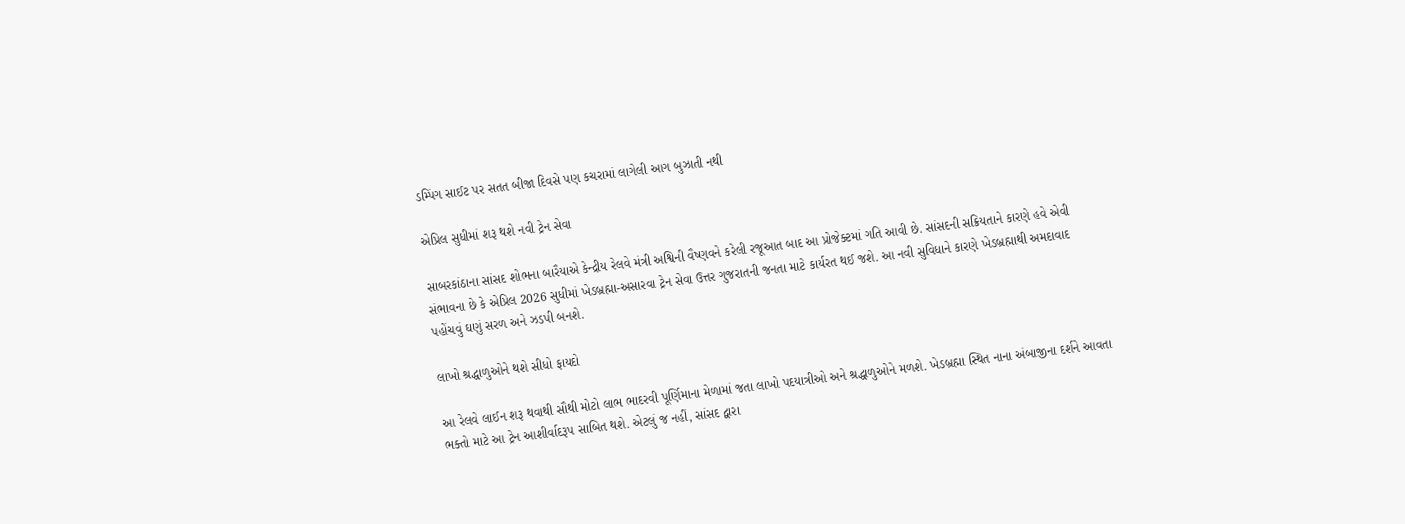ડમ્પિંગ સાઈટ પર સતત બીજા દિવસે પણ કચરામાં લાગેલી આગ બુઝાતી નથી

એપ્રિલ સુધીમાં શરૂ થશે નવી ટ્રેન સેવા

સાબરકાંઠાના સાંસદ શોભના બારૈયાએ કેન્દ્રીય રેલવે મંત્રી અશ્વિની વૈષ્ણવને કરેલી રજૂઆત બાદ આ પ્રોજેક્ટમાં ગતિ આવી છે. સાંસદની સક્રિયતાને કારણે હવે એવી સંભાવના છે કે એપ્રિલ 2026 સુધીમાં ખેડબ્રહ્મા-અસારવા ટ્રેન સેવા ઉત્તર ગુજરાતની જનતા માટે કાર્યરત થઈ જશે. આ નવી સુવિધાને કારણે ખેડબ્રહ્માથી અમદાવાદ પહોંચવું ઘણું સરળ અને ઝડપી બનશે.

લાખો શ્રદ્ધાળુઓને થશે સીધો ફાયદો

આ રેલવે લાઈન શરૂ થવાથી સૌથી મોટો લાભ ભાદરવી પૂર્ણિમાના મેળામાં જતા લાખો પદયાત્રીઓ અને શ્રદ્ધાળુઓને મળશે. ખેડબ્રહ્મા સ્થિત નાના અંબાજીના દર્શને આવતા ભક્તો માટે આ ટ્રેન આશીર્વાદરૂપ સાબિત થશે. એટલું જ નહીં, સાંસદ દ્વારા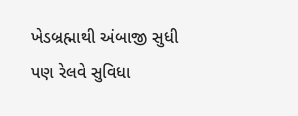ખેડબ્રહ્માથી અંબાજી સુધી પણ રેલવે સુવિધા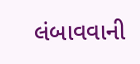લંબાવવાની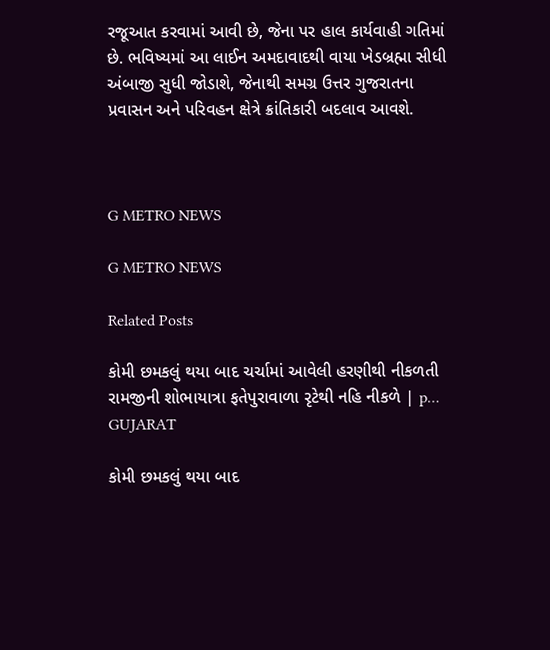રજૂઆત કરવામાં આવી છે, જેના પર હાલ કાર્યવાહી ગતિમાં છે. ભવિષ્યમાં આ લાઈન અમદાવાદથી વાયા ખેડબ્રહ્મા સીધી અંબાજી સુધી જોડાશે, જેનાથી સમગ્ર ઉત્તર ગુજરાતના પ્રવાસન અને પરિવહન ક્ષેત્રે ક્રાંતિકારી બદલાવ આવશે.



G METRO NEWS

G METRO NEWS

Related Posts

કોમી છમકલું થયા બાદ ચર્ચામાં આવેલી હરણીથી નીકળતી રામજીની શોભાયાત્રા ફતેપુરાવાળા રૃટેથી નહિ નીકળે | p…
GUJARAT

કોમી છમકલું થયા બાદ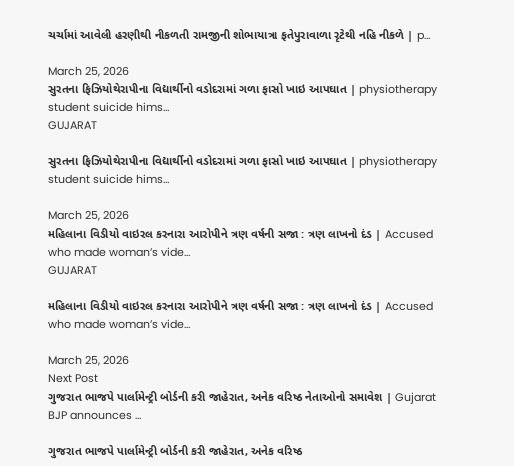ચર્ચામાં આવેલી હરણીથી નીકળતી રામજીની શોભાયાત્રા ફતેપુરાવાળા રૃટેથી નહિ નીકળે | p…

March 25, 2026
સુરતના ફિઝિયોથેરાપીના વિદ્યાર્થીનો વડોદરામાં ગળા ફાસો ખાઇ આપઘાત | physiotherapy student suicide hims…
GUJARAT

સુરતના ફિઝિયોથેરાપીના વિદ્યાર્થીનો વડોદરામાં ગળા ફાસો ખાઇ આપઘાત | physiotherapy student suicide hims…

March 25, 2026
મહિલાના વિડીયો વાઇરલ કરનારા આરોપીને ત્રણ વર્ષની સજા : ત્રણ લાખનો દંડ | Accused who made woman’s vide…
GUJARAT

મહિલાના વિડીયો વાઇરલ કરનારા આરોપીને ત્રણ વર્ષની સજા : ત્રણ લાખનો દંડ | Accused who made woman’s vide…

March 25, 2026
Next Post
ગુજરાત ભાજપે પાર્લામેન્ટ્રી બોર્ડની કરી જાહેરાત, અનેક વરિષ્ઠ નેતાઓનો સમાવેશ | Gujarat BJP announces …

ગુજરાત ભાજપે પાર્લામેન્ટ્રી બોર્ડની કરી જાહેરાત, અનેક વરિષ્ઠ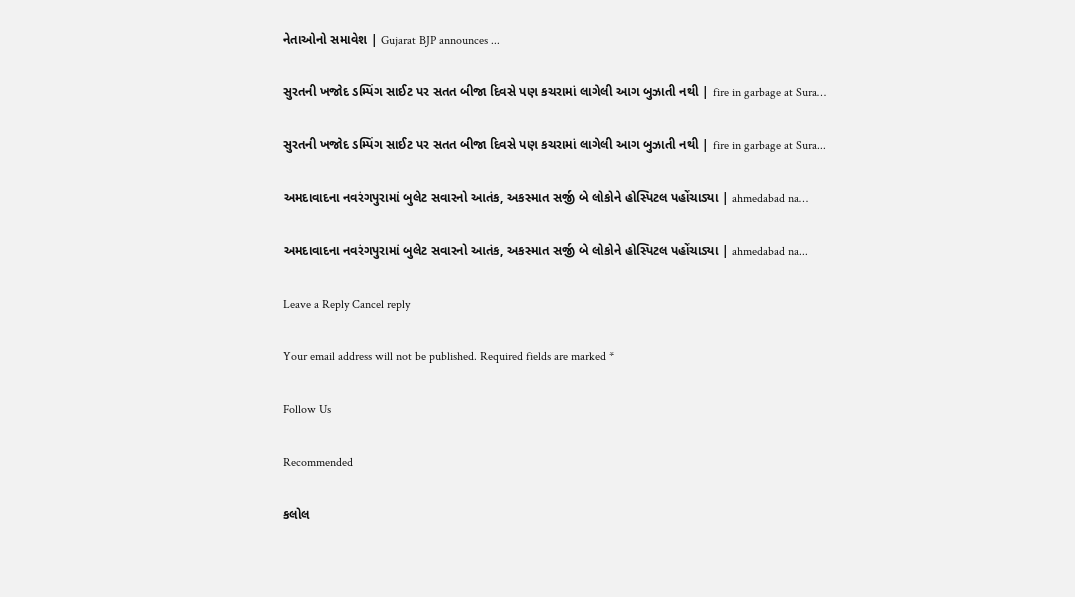નેતાઓનો સમાવેશ | Gujarat BJP announces ...

સુરતની ખજોદ ડમ્પિંગ સાઈટ પર સતત બીજા દિવસે પણ કચરામાં લાગેલી આગ બુઝાતી નથી | fire in garbage at Sura…

સુરતની ખજોદ ડમ્પિંગ સાઈટ પર સતત બીજા દિવસે પણ કચરામાં લાગેલી આગ બુઝાતી નથી | fire in garbage at Sura...

અમદાવાદના નવરંગપુરામાં બુલેટ સવારનો આતંક, અકસ્માત સર્જી બે લોકોને હોસ્પિટલ પહોંચાડ્યા | ahmedabad na…

અમદાવાદના નવરંગપુરામાં બુલેટ સવારનો આતંક, અકસ્માત સર્જી બે લોકોને હોસ્પિટલ પહોંચાડ્યા | ahmedabad na...

Leave a Reply Cancel reply

Your email address will not be published. Required fields are marked *

Follow Us

Recommended

કલોલ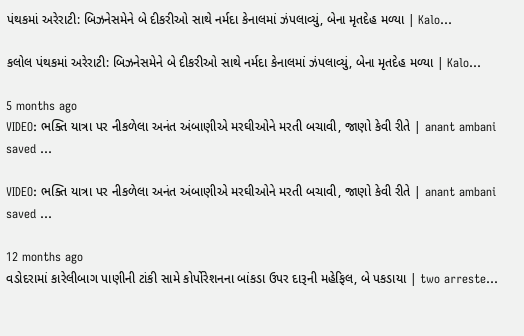પંથકમાં અરેરાટી: બિઝનેસમેને બે દીકરીઓ સાથે નર્મદા કેનાલમાં ઝંપલાવ્યું, બેના મૃતદેહ મળ્યા | Kalo…

કલોલ પંથકમાં અરેરાટી: બિઝનેસમેને બે દીકરીઓ સાથે નર્મદા કેનાલમાં ઝંપલાવ્યું, બેના મૃતદેહ મળ્યા | Kalo…

5 months ago
VIDEO: ભક્તિ યાત્રા પર નીકળેલા અનંત અંબાણીએ મરઘીઓને મરતી બચાવી, જાણો કેવી રીતે | anant ambani saved …

VIDEO: ભક્તિ યાત્રા પર નીકળેલા અનંત અંબાણીએ મરઘીઓને મરતી બચાવી, જાણો કેવી રીતે | anant ambani saved …

12 months ago
વડોદરામાં કારેલીબાગ પાણીની ટાંકી સામે કોર્પોરેશનના બાંકડા ઉપર દારૂની મહેફિલ, બે પકડાયા | two arreste…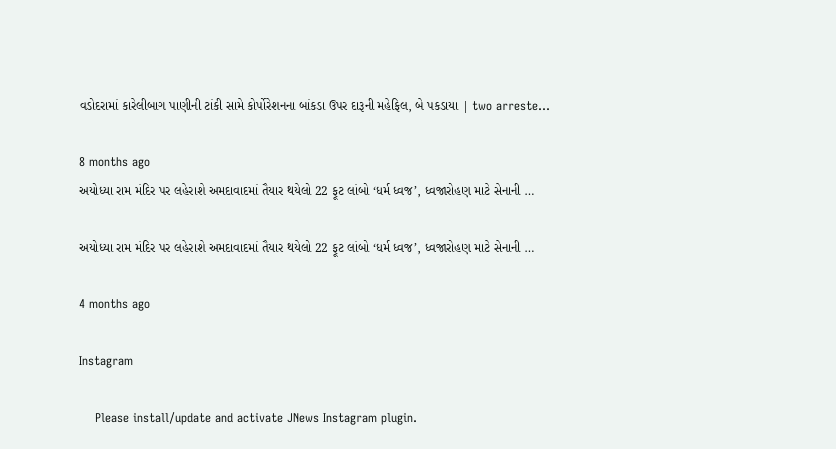વડોદરામાં કારેલીબાગ પાણીની ટાંકી સામે કોર્પોરેશનના બાંકડા ઉપર દારૂની મહેફિલ, બે પકડાયા | two arreste…

8 months ago
અયોધ્યા રામ મંદિર પર લહેરાશે અમદાવાદમાં તૈયાર થયેલો 22 ફૂટ લાંબો ‘ધર્મ ધ્વજ’, ધ્વજારોહણ માટે સેનાની …

અયોધ્યા રામ મંદિર પર લહેરાશે અમદાવાદમાં તૈયાર થયેલો 22 ફૂટ લાંબો ‘ધર્મ ધ્વજ’, ધ્વજારોહણ માટે સેનાની …

4 months ago

Instagram

    Please install/update and activate JNews Instagram plugin.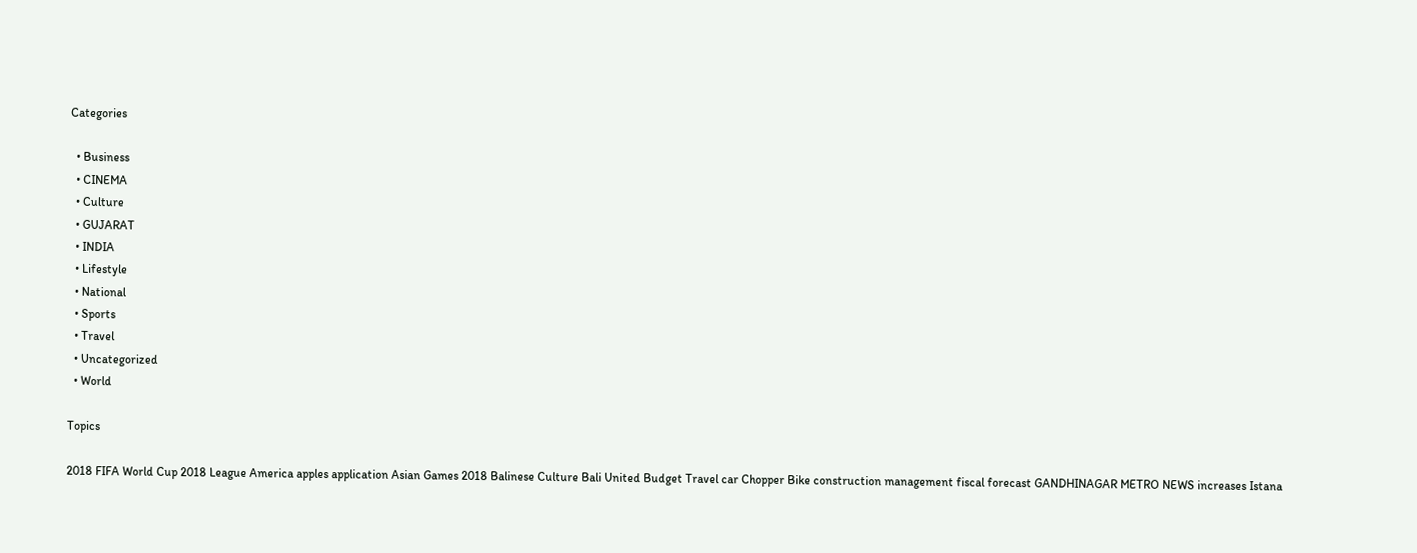Categories

  • Business
  • CINEMA
  • Culture
  • GUJARAT
  • INDIA
  • Lifestyle
  • National
  • Sports
  • Travel
  • Uncategorized
  • World

Topics

2018 FIFA World Cup 2018 League America apples application Asian Games 2018 Balinese Culture Bali United Budget Travel car Chopper Bike construction management fiscal forecast GANDHINAGAR METRO NEWS increases Istana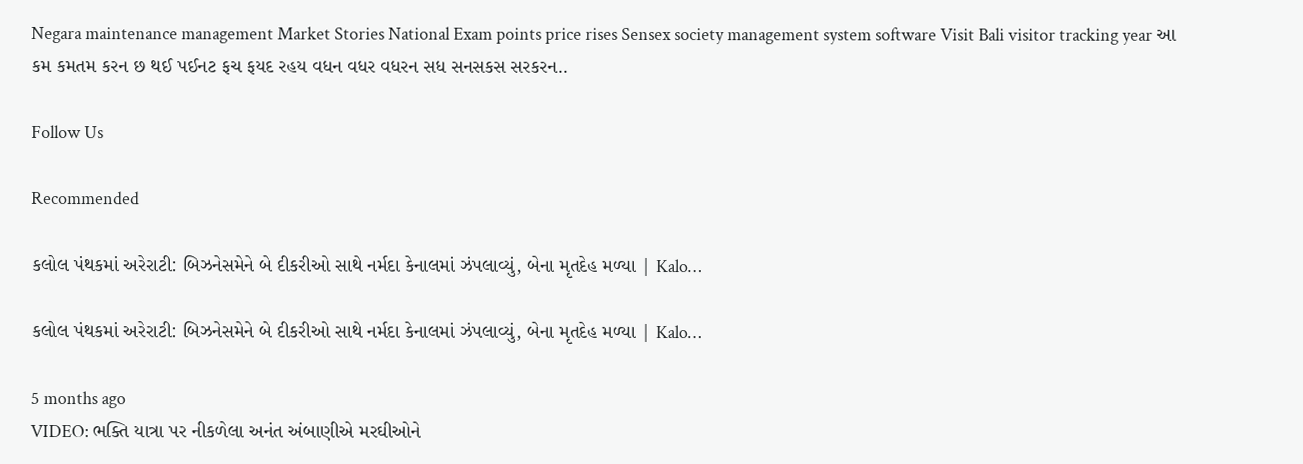Negara maintenance management Market Stories National Exam points price rises Sensex society management system software Visit Bali visitor tracking year આ કમ કમતમ કરન છ થઈ પઈનટ ફચ ફયદ રહય વધન વધર વધરન સધ સનસકસ સરકરન..

Follow Us

Recommended

કલોલ પંથકમાં અરેરાટી: બિઝનેસમેને બે દીકરીઓ સાથે નર્મદા કેનાલમાં ઝંપલાવ્યું, બેના મૃતદેહ મળ્યા | Kalo…

કલોલ પંથકમાં અરેરાટી: બિઝનેસમેને બે દીકરીઓ સાથે નર્મદા કેનાલમાં ઝંપલાવ્યું, બેના મૃતદેહ મળ્યા | Kalo…

5 months ago
VIDEO: ભક્તિ યાત્રા પર નીકળેલા અનંત અંબાણીએ મરઘીઓને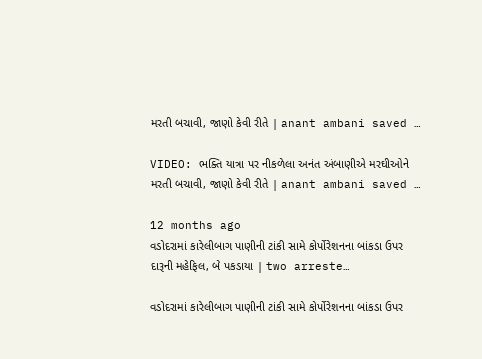મરતી બચાવી, જાણો કેવી રીતે | anant ambani saved …

VIDEO: ભક્તિ યાત્રા પર નીકળેલા અનંત અંબાણીએ મરઘીઓને મરતી બચાવી, જાણો કેવી રીતે | anant ambani saved …

12 months ago
વડોદરામાં કારેલીબાગ પાણીની ટાંકી સામે કોર્પોરેશનના બાંકડા ઉપર દારૂની મહેફિલ, બે પકડાયા | two arreste…

વડોદરામાં કારેલીબાગ પાણીની ટાંકી સામે કોર્પોરેશનના બાંકડા ઉપર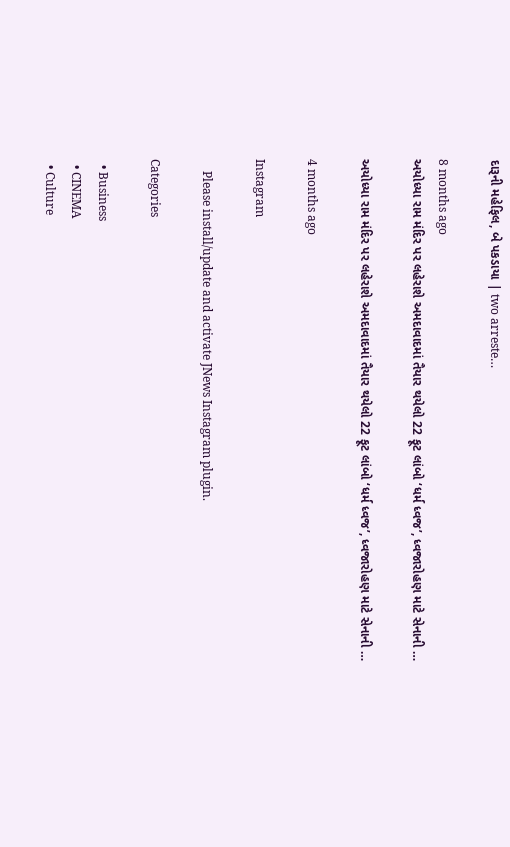દારૂની મહેફિલ, બે પકડાયા | two arreste…

8 months ago
અયોધ્યા રામ મંદિર પર લહેરાશે અમદાવાદમાં તૈયાર થયેલો 22 ફૂટ લાંબો ‘ધર્મ ધ્વજ’, ધ્વજારોહણ માટે સેનાની …

અયોધ્યા રામ મંદિર પર લહેરાશે અમદાવાદમાં તૈયાર થયેલો 22 ફૂટ લાંબો ‘ધર્મ ધ્વજ’, ધ્વજારોહણ માટે સેનાની …

4 months ago

Instagram

    Please install/update and activate JNews Instagram plugin.

Categories

  • Business
  • CINEMA
  • Culture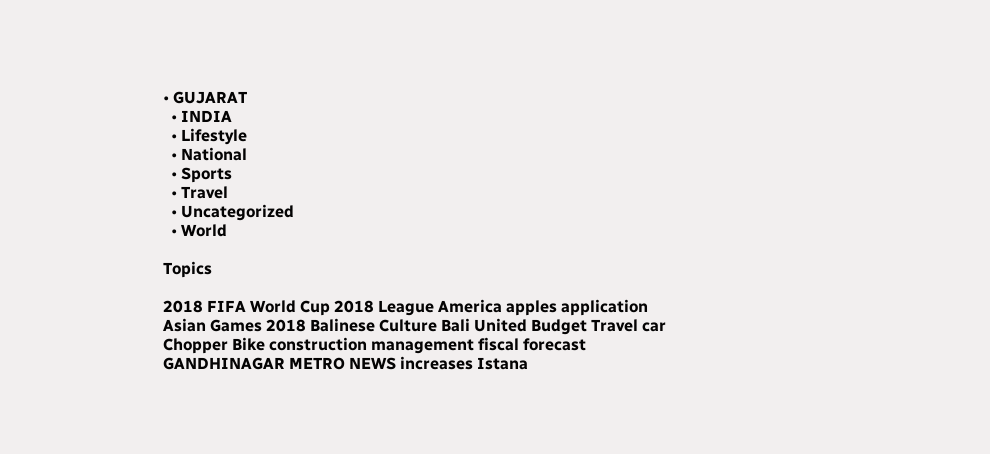• GUJARAT
  • INDIA
  • Lifestyle
  • National
  • Sports
  • Travel
  • Uncategorized
  • World

Topics

2018 FIFA World Cup 2018 League America apples application Asian Games 2018 Balinese Culture Bali United Budget Travel car Chopper Bike construction management fiscal forecast GANDHINAGAR METRO NEWS increases Istana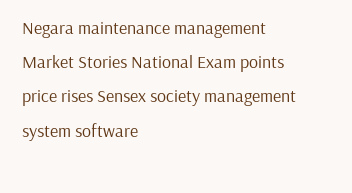Negara maintenance management Market Stories National Exam points price rises Sensex society management system software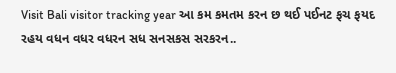Visit Bali visitor tracking year આ કમ કમતમ કરન છ થઈ પઈનટ ફચ ફયદ રહય વધન વધર વધરન સધ સનસકસ સરકરન..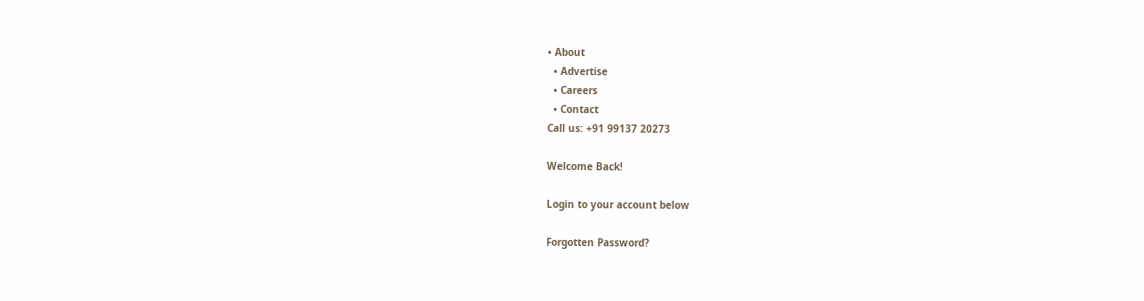• About
  • Advertise
  • Careers
  • Contact
Call us: +91 99137 20273

Welcome Back!

Login to your account below

Forgotten Password?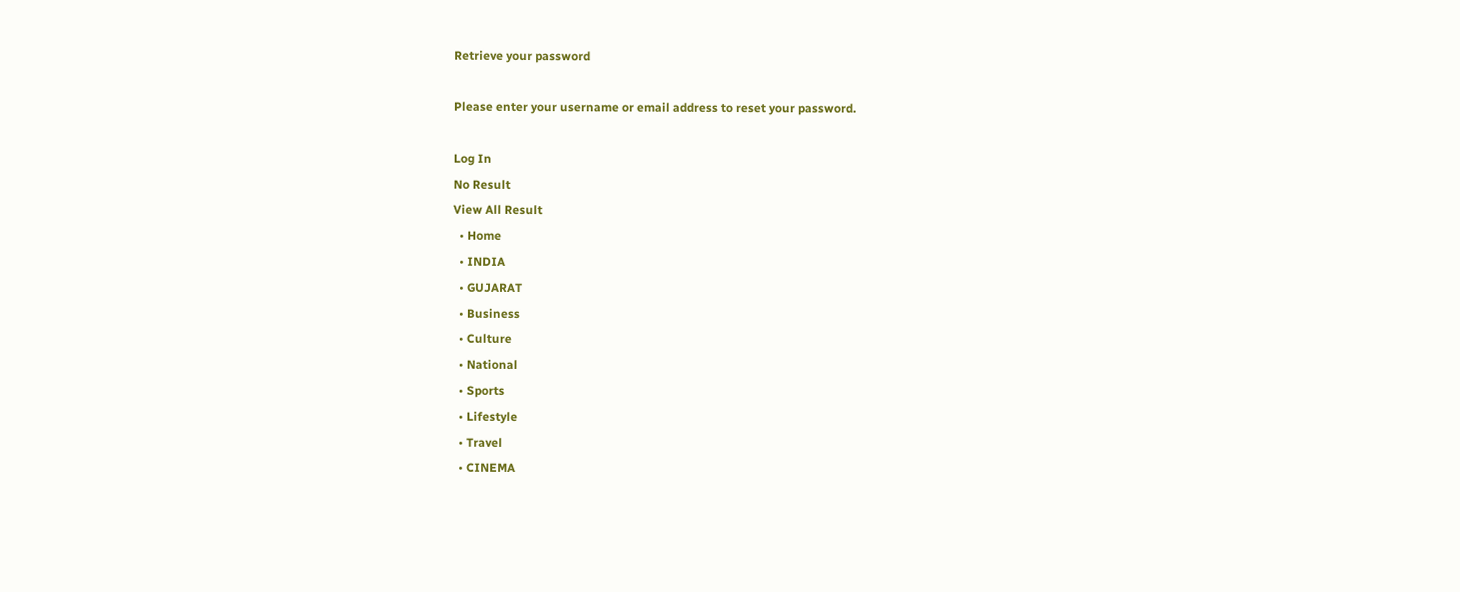Retrieve your password

Please enter your username or email address to reset your password.

Log In
No Result
View All Result
  • Home
  • INDIA
  • GUJARAT
  • Business
  • Culture
  • National
  • Sports
  • Lifestyle
  • Travel
  • CINEMA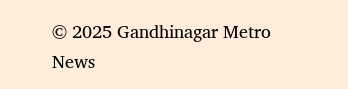© 2025 Gandhinagar Metro News